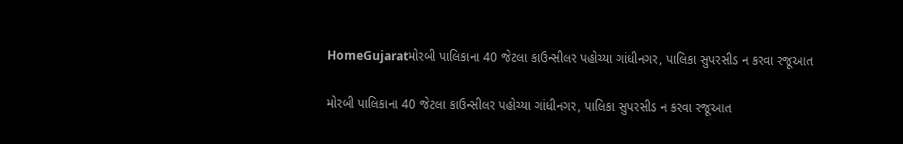HomeGujaratમોરબી પાલિકાના 40 જેટલા કાઉન્સીલર પહોચ્યા ગાંધીનગર, પાલિકા સુપરસીડ ન કરવા રજૂઆત

મોરબી પાલિકાના 40 જેટલા કાઉન્સીલર પહોચ્યા ગાંધીનગર, પાલિકા સુપરસીડ ન કરવા રજૂઆત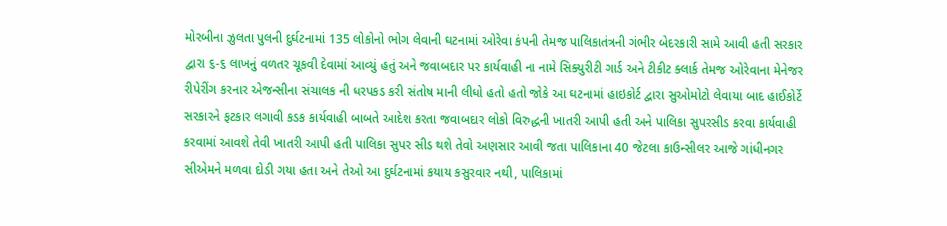મોરબીના ઝુલતા પુલની દુર્ઘટનામાં 135 લોકોનો ભોગ લેવાની ઘટનામાં ઓરેવા કંપની તેમજ પાલિકાતંત્રની ગંભીર બેદરકારી સામે આવી હતી સરકાર દ્વારા ૬-૬ લાખનું વળતર ચૂકવી દેવામાં આવ્યું હતું અને જવાબદાર પર કાર્યવાહી ના નામે સિક્યુરીટી ગાર્ડ અને ટીકીટ ક્લાર્ક તેમજ ઓરેવાના મેનેજર રીપેરીંગ કરનાર એજન્સીના સંચાલક ની ધરપકડ કરી સંતોષ માની લીધો હતો હતો જોકે આ ઘટનામાં હાઇકોર્ટ દ્વારા સુઓમોટો લેવાયા બાદ હાઈકોર્ટે સરકારને ફટકાર લગાવી કડક કાર્યવાહી બાબતે આદેશ કરતા જવાબદાર લોકો વિરુદ્ધની ખાતરી આપી હતી અને પાલિકા સુપરસીડ કરવા કાર્યવાહી કરવામાં આવશે તેવી ખાતરી આપી હતી પાલિકા સુપર સીડ થશે તેવો અણસાર આવી જતા પાલિકાના 40 જેટલા કાઉન્સીલર આજે ગાંધીનગર સીએમને મળવા દોડી ગયા હતા અને તેઓ આ દુર્ઘટનામાં કયાય કસુરવાર નથી, પાલિકામાં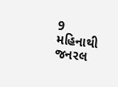9 મહિનાથી જનરલ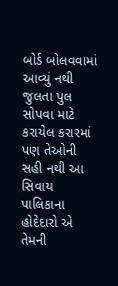બોર્ડ બોલવવામાં આવ્યું નથી જુલતા પુલ સોપવા માટે કરાયેલ કરારમાં પણ તેઓની સહી નથી આ સિવાય પાલિકાના હોદેદારો એ તેમની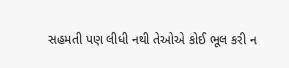સહમતી પણ લીધી નથી તેઓએ કોઈ ભૂલ કરી ન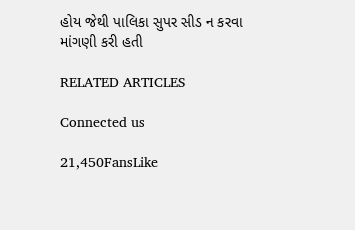હોય જેથી પાલિકા સુપર સીડ ન કરવા માંગણી કરી હતી

RELATED ARTICLES

Connected us

21,450FansLike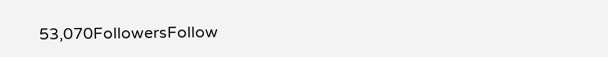53,070FollowersFollow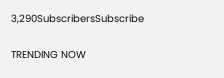3,290SubscribersSubscribe

TRENDING NOW